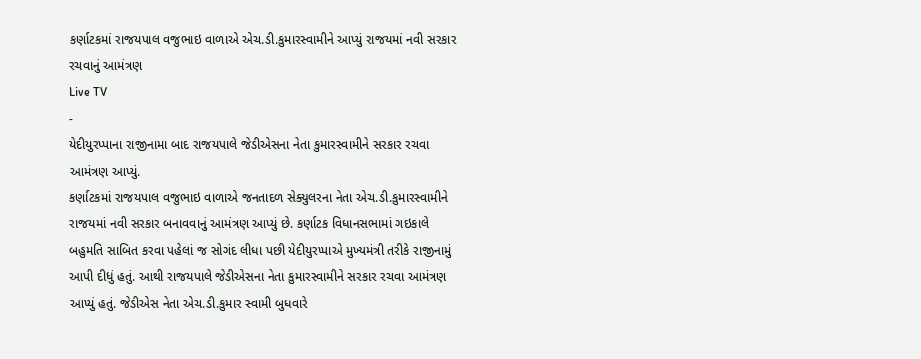કર્ણાટકમાં રાજયપાલ વજુભાઇ વાળાએ એચ.ડી.કુમારસ્વામીને આપ્યું રાજયમાં નવી સરકાર રચવાનું આમંત્રણ
Live TV
-
યેદીયુરપ્પાના રાજીનામા બાદ રાજયપાલે જેડીએસના નેતા કુમારસ્વામીને સરકાર રચવા આમંત્રણ આપ્યું.
કર્ણાટકમાં રાજયપાલ વજુભાઇ વાળાએ જનતાદળ સેક્યુલરના નેતા એચ.ડી.કુમારસ્વામીને રાજયમાં નવી સરકાર બનાવવાનું આમંત્રણ આપ્યું છે. કર્ણાટક વિધાનસભામાં ગઇકાલે બહુમતિ સાબિત કરવા પહેલાં જ સોગંદ લીધા પછી યેદીયુરપ્પાએ મુખ્યમંત્રી તરીકે રાજીનામું આપી દીધું હતું. આથી રાજયપાલે જેડીએસના નેતા કુમારસ્વામીને સરકાર રચવા આમંત્રણ આપ્યું હતું. જેડીએસ નેતા એચ.ડી.કુમાર સ્વામી બુધવારે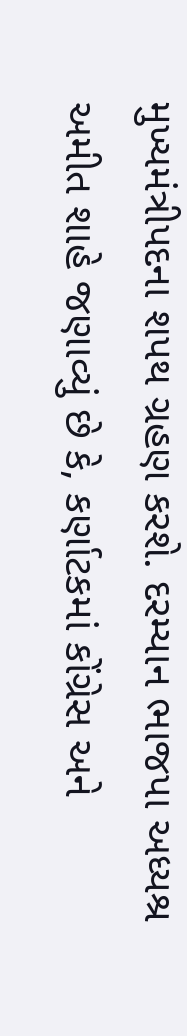મુખ્યમંત્રીપદના શપથ ગ્રહણ કરશે. દરમ્યાન ભાજપા અધ્યશ્ર અમીત શાહે જણાવ્યું છે કે, કર્ણાટકમાં કોંગ્રેસ અને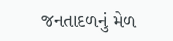જનતાદળનું મેળ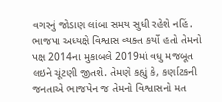વગરનું જોડાણ લાંબા સમય સુધી રહેશે નહિં. ભાજપા અધ્યક્ષે વિશ્વાસ વ્યક્ત કર્યો હતો તેમનો પક્ષ 2014ના મુકાબલે 2019માં વધુ મજબૂત લઇને ચૂંટણી જીતશે. તેમણે કહ્યું કે, કર્ણાટકની જનતાએ ભાજપેન જ તેમનો વિશ્વાસનો મત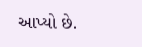આપ્યો છે.